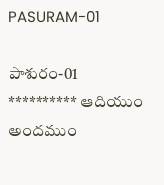PASURAM-01

పాశురం-01 ********** ఆదియుం అందముం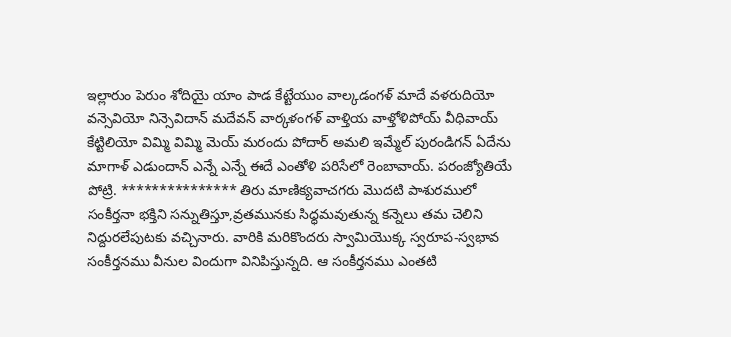ఇల్లారుం పెరుం శోదియై యాం పాడ కేట్టేయుం వాల్కడంగళ్ మాదే వళరుదియో వన్సెవియో నిన్సెవిదాన్ మదేవన్ వార్కళంగళ్ వాళ్తియ వాళ్తోళిపోయ్ వీధివాయ్ కేట్టిలియో విమ్మి విమ్మి మెయ్ మరందు పోదార్ అమలి ఇమ్మేల్ పురండిగన్ ఏదేను మాగాళ్ ఎడుందాన్ ఎన్నే ఎన్నే ఈదే ఎంతోళి పరిసేలో రెంబావాయ్. పరంజ్యోతియే పోట్రి. *************** తిరు మాణిక్యవాచగరు మొదటి పాశురములో సంకీర్తనా భక్తిని సన్నుతిస్తూ,వ్రతమునకు సిధ్ధమవుతున్న కన్నెలు తమ చెలిని నిద్దురలేపుటకు వచ్చినారు. వారికి మరికొందరు స్వామియొక్క స్వరూప-స్వభావ సంకీర్తనము వీనుల విందుగా వినిపిస్తున్నది. ఆ సంకీర్తనము ఎంతటి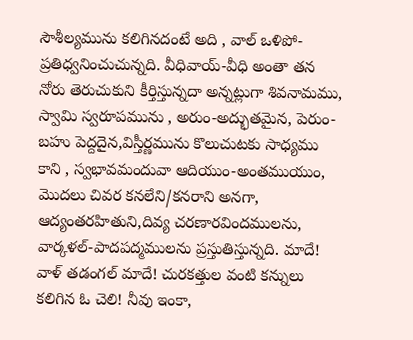సౌశీల్యమును కలిగినదంటే అది , వాల్ ఒళిపో-ప్రతిధ్వనించుచున్నది. వీధివాయ్-వీధి అంతా తన నోరు తెరుచుకుని కీర్తిస్తున్నదా అన్నట్లుగా శివనామము, స్వామి స్వరూపమును , అరుం-అద్భుతమైన, పెరుం-బహు పెద్దదైన,విస్తీర్ణమును కొలుచుటకు సాధ్యము కాని , స్వభావమందువా ఆదియుం-అంతముయుం, మొదలు చివర కనలేని/కనరాని అనగా, ఆద్యంతరహితుని,దివ్య చరణారవిందములను, వార్కళల్-పాదపద్మములను ప్రస్తుతిస్తున్నది. మాదే! వాళ్ తడంగల్ మాదే! చురకత్తుల వంటి కన్నులు కలిగిన ఓ చెలి! నీవు ఇంకా,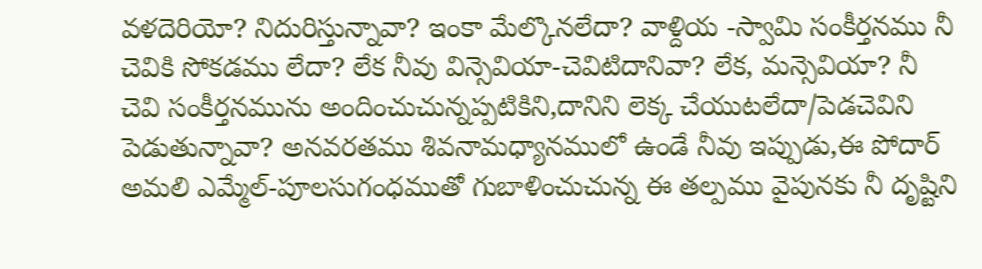వళదెరియో? నిదురిస్తున్నావా? ఇంకా మేల్కొనలేదా? వాళ్దియ -స్వామి సంకీర్తనము నీ చెవికి సోకడము లేదా? లేక నీవు విన్సెవియా-చెవిటిదానివా? లేక, మన్సెవియా? నీ చెవి సంకీర్తనమును అందించుచున్నప్పటికిని,దానిని లెక్క చేయుటలేదా/పెడచెవిని పెడుతున్నావా? అనవరతము శివనామధ్యానములో ఉండే నీవు ఇప్పుడు,ఈ పోదార్ అమలి ఎమ్మేల్-పూలసుగంధముతో గుబాళించుచున్న ఈ తల్పము వైపునకు నీ దృష్టిని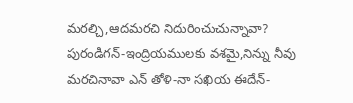మరల్చి,ఆదమరచి నిదురించుచున్నావా? పురండిగన్-ఇంద్రియములకు వశమై,నిన్ను నీవు మరచినావా ఎన్ తోళి-నా సఖియ ఈదేన్-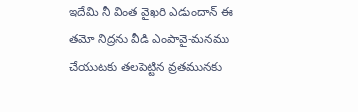ఇదేమి నీ వింత వైఖరి ఎడుందాన్ ఈ తమో నిద్రను వీడి ఎంపావై-మనము చేయుటకు తలపెట్టిన వ్రతమునకు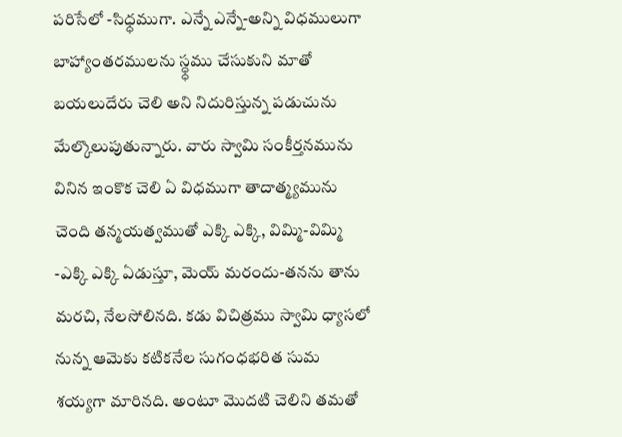పరిసేలో -సిధ్ధముగా. ఎన్నే ఎన్నే-అన్ని విధములుగా బాహ్యాంతరములను స్ధ్ధము చేసుకుని మాతో బయలుదేరు చెలి అని నిదురిస్తున్న పడుచును మేల్కొలుపుతున్నారు. వారు స్వామి సంకీర్తనమును వినిన ఇంకొక చెలి ఏ విధముగా తాదాత్మ్యమును చెంది తన్మయత్వముతో ఎక్కి ఎక్కి, విమ్మి-విమ్మి -ఎక్కి ఎక్కి ఏడుస్తూ, మెయ్ మరందు-తనను తాను మరచి, నేలసోలినది. కడు విచిత్రము స్వామి ధ్యాసలో నున్న ఆమెకు కటికనేల సుగంధభరిత సుమ శయ్యగా మారినది. అంటూ మొదటి చెలిని తమతో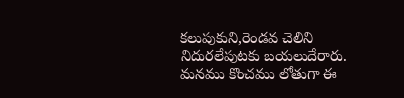కలుపుకుని,రెండవ చెలిని నిదురలేపుటకు బయలుదేరారు. మనము కొంచము లోతుగా ఈ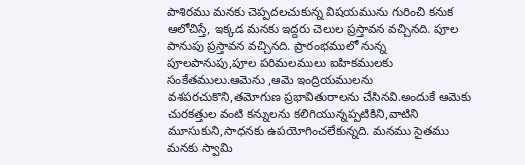పాశిరము మనకు చెప్పదలచుకున్న విషయమును గురించి కనుక ఆలోచిస్తే, ఇక్కడ మనకు ఇద్దరు చెలుల ప్రస్తావన వచ్చినది. పూల పానుపు ప్రస్తావన వచ్చినది. ప్రారంభములో నున్న పూలపానుపు,పూల పరిమలములు ఐహికములకు సంకేతములు.ఆమెను ,ఆమె ఇంద్రియములను వశపరచుకొని,తమోగుణ ప్రభావితురాలను చేసినవి.అందుకే ఆమెకు చురకత్తుల వంటి కన్నులను కలిగియున్నప్పటికిని,వాటిని మూసుకుని,సాధనకు ఉపయోగించలేకున్నది. మనము సైతము మనకు స్వామి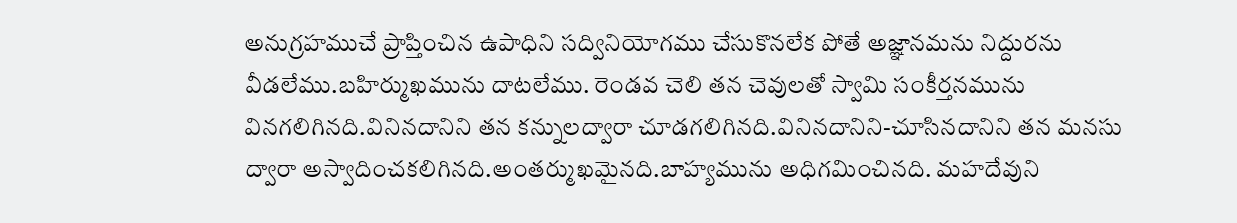అనుగ్రహముచే ప్రాప్తించిన ఉపాధిని సద్వినియోగము చేసుకొనలేక పోతే అజ్ఞానమను నిద్దురను వీడలేము.బహిర్ముఖమును దాటలేము. రెండవ చెలి తన చెవులతో స్వామి సంకీర్తనమును వినగలిగినది.వినినదానిని తన కన్నులద్వారా చూడగలిగినది.వినినదానిని-చూసినదానిని తన మనసు ద్వారా అస్వాదించకలిగినది.అంతర్ముఖమైనది.బాహ్యమును అధిగమించినది. మహదేవుని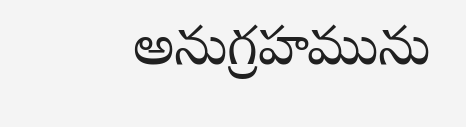అనుగ్రహమును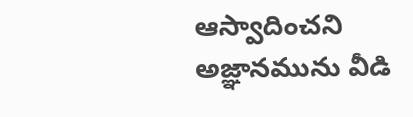ఆస్వాదించని అజ్ఞానమును వీడి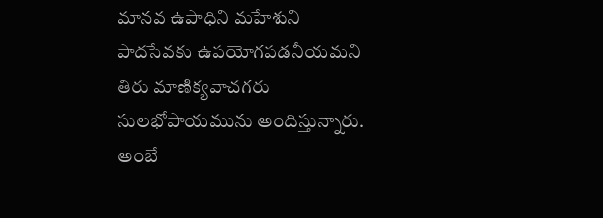మానవ ఉపాధిని మహేశుని పాదసేవకు ఉపయోగపడనీయమని తిరు మాణిక్యవాచగరు సులభోపాయమును అందిస్తున్నారు. అంబే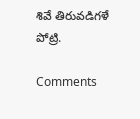శివే తిరువడిగళే పోట్రి.

Comments